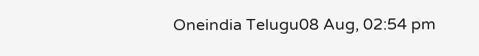Oneindia Telugu08 Aug, 02:54 pm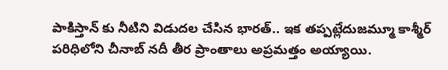పాకిస్తాన్ కు నీటిని విడుదల చేసిన భారత్.. ఇక తప్పట్లేదుజమ్మూ కాశ్మీర్ పరిధిలోని చీనాబ్ నదీ తీర ప్రాంతాలు అప్రమత్తం అయ్యాయి.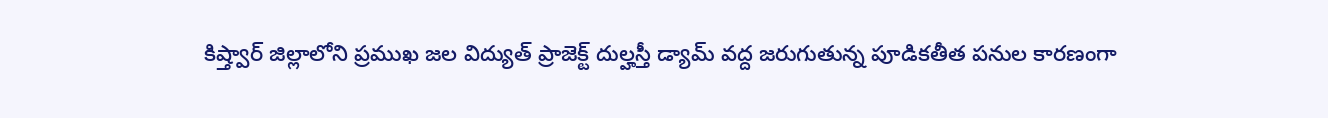కిష్త్వార్ జిల్లాలోని ప్రముఖ జల విద్యుత్ ప్రాజెక్ట్ దుల్హస్తీ డ్యామ్ వద్ద జరుగుతున్న పూడికతీత పనుల కారణంగా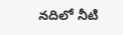నదిలో నీటి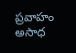ప్రవాహం అసాధ